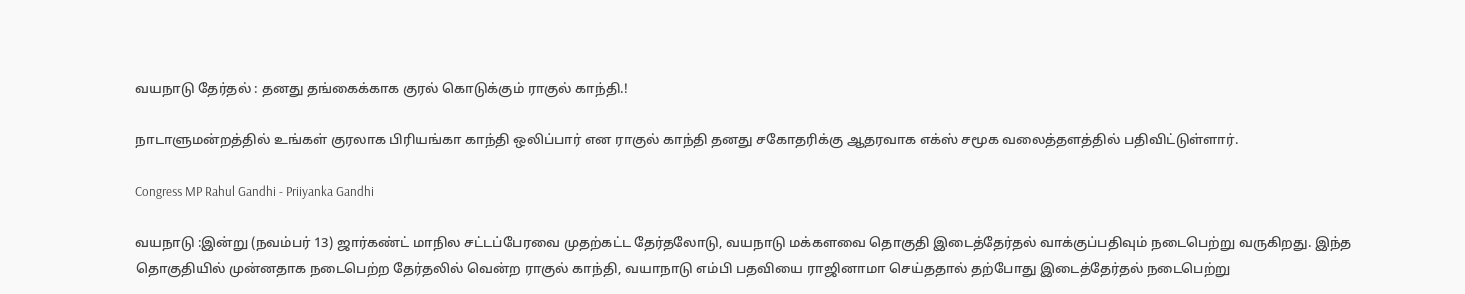வயநாடு தேர்தல் : தனது தங்கைக்காக குரல் கொடுக்கும் ராகுல் காந்தி.!

நாடாளுமன்றத்தில் உங்கள் குரலாக பிரியங்கா காந்தி ஒலிப்பார் என ராகுல் காந்தி தனது சகோதரிக்கு ஆதரவாக எக்ஸ் சமூக வலைத்தளத்தில் பதிவிட்டுள்ளார்.

Congress MP Rahul Gandhi - Priiyanka Gandhi

வயநாடு :இன்று (நவம்பர் 13) ஜார்கண்ட் மாநில சட்டப்பேரவை முதற்கட்ட தேர்தலோடு, வயநாடு மக்களவை தொகுதி இடைத்தேர்தல் வாக்குப்பதிவும் நடைபெற்று வருகிறது. இந்த தொகுதியில் முன்னதாக நடைபெற்ற தேர்தலில் வென்ற ராகுல் காந்தி, வயாநாடு எம்பி பதவியை ராஜினாமா செய்ததால் தற்போது இடைத்தேர்தல் நடைபெற்று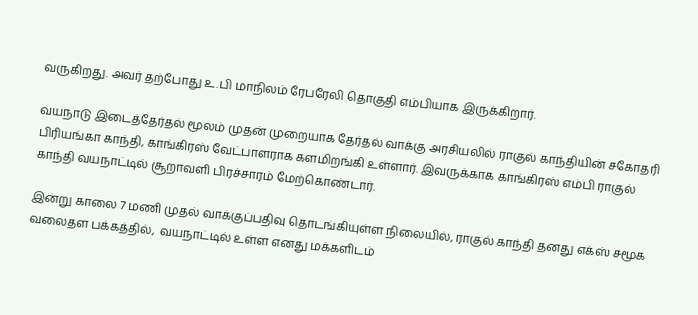வருகிறது. அவர் தற்போது உ.பி மாநிலம் ரேபரேலி தொகுதி எம்பியாக இருக்கிறார்.

வயநாடு இடைத்தேர்தல் மூலம் முதன் முறையாக தேர்தல் வாக்கு அரசியலில் ராகுல் காந்தியின் சகோதரி பிரியங்கா காந்தி, காங்கிரஸ் வேட்பாளராக களமிறங்கி உள்ளார். இவருக்காக காங்கிரஸ் எம்பி ராகுல் காந்தி வயநாட்டில் சூறாவளி பிரச்சாரம் மேற்கொண்டார்.

இன்று காலை 7 மணி முதல் வாக்குப்பதிவு தொடங்கியுள்ள நிலையில், ராகுல் காந்தி தனது எக்ஸ் சமூக வலைதள பக்கத்தில்,  வயநாட்டில் உள்ள எனது மக்களிடம்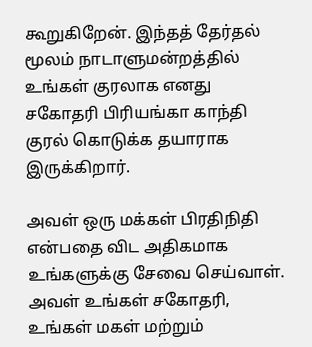கூறுகிறேன். இந்தத் தேர்தல் மூலம் நாடாளுமன்றத்தில் உங்கள் குரலாக எனது சகோதரி பிரியங்கா காந்தி குரல் கொடுக்க தயாராக இருக்கிறார்.

அவள் ஒரு மக்கள் பிரதிநிதி என்பதை விட அதிகமாக உங்களுக்கு சேவை செய்வாள். அவள் உங்கள் சகோதரி, உங்கள் மகள் மற்றும்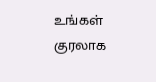உங்கள் குரலாக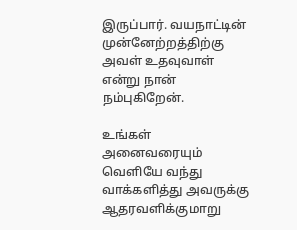இருப்பார். வயநாட்டின் முன்னேற்றத்திற்கு அவள் உதவுவாள் என்று நான் நம்புகிறேன்.

உங்கள் அனைவரையும் வெளியே வந்து வாக்களித்து அவருக்கு ஆதரவளிக்குமாறு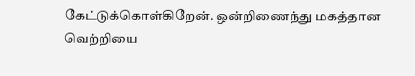கேட்டுக்கொள்கிறேன். ஒன்றிணைந்து மகத்தான வெற்றியை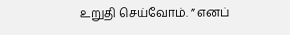உறுதி செய்வோம். ” எனப்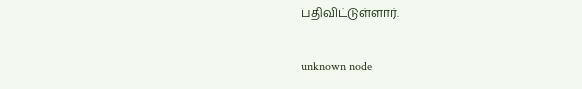பதிவிட்டுள்ளார்.

unknown node